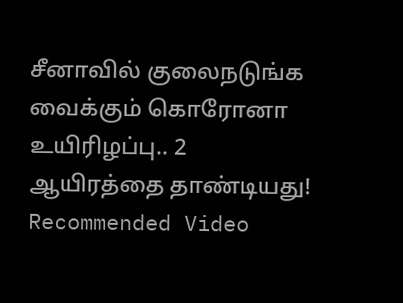சீனாவில் குலைநடுங்க வைக்கும் கொரோனா உயிரிழப்பு.. 2 ஆயிரத்தை தாண்டியது!
Recommended Video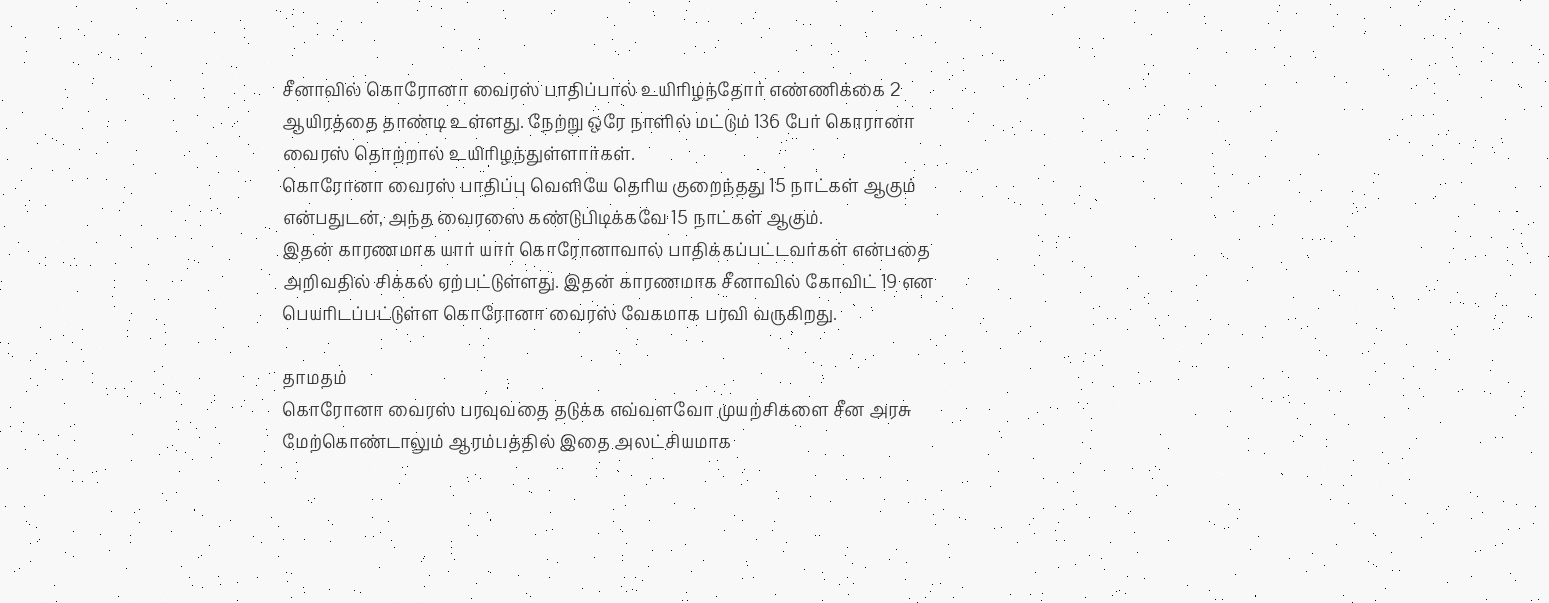சீனாவில் கொரோனா வைரஸ் பாதிப்பால் உயிரிழந்தோர் எண்ணிக்கை 2 ஆயிரத்தை தாண்டி உள்ளது. நேற்று ஒரே நாளில் மட்டும் 136 பேர் கொரானா வைரஸ் தொற்றால் உயிரிழந்துள்ளார்கள்.
கொரோனா வைரஸ் பாதிப்பு வெளியே தெரிய குறைந்தது 15 நாட்கள் ஆகும் என்பதுடன், அந்த வைரஸை கண்டுபிடிக்கவே 15 நாட்கள் ஆகும்.
இதன் காரணமாக யார் யார் கொரோனாவால் பாதிக்கப்பட்டவர்கள் என்பதை அறிவதில் சிக்கல் ஏற்பட்டுள்ளது. இதன் காரணமாக சீனாவில் கோவிட் 19 என பெயரிடப்பட்டுள்ள கொரோனா வைரஸ் வேகமாக பரவி வருகிறது.

தாமதம்
கொரோனா வைரஸ் பரவுவதை தடுக்க எவ்வளவோ முயற்சிகளை சீன அரசு மேற்கொண்டாலும் ஆரம்பத்தில் இதை அலட்சியமாக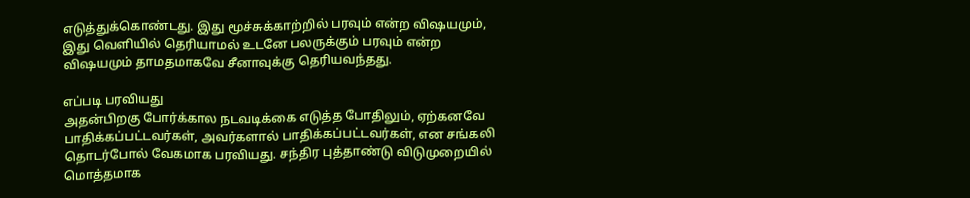எடுத்துக்கொண்டது. இது மூச்சுக்காற்றில் பரவும் என்ற விஷயமும், இது வெளியில் தெரியாமல் உடனே பலருக்கும் பரவும் என்ற விஷயமும் தாமதமாகவே சீனாவுக்கு தெரியவந்தது.

எப்படி பரவியது
அதன்பிறகு போர்க்கால நடவடிக்கை எடுத்த போதிலும், ஏற்கனவே பாதிக்கப்பட்டவர்கள், அவர்களால் பாதிக்கப்பட்டவர்கள், என சங்கலி தொடர்போல் வேகமாக பரவியது. சந்திர புத்தாண்டு விடுமுறையில் மொத்தமாக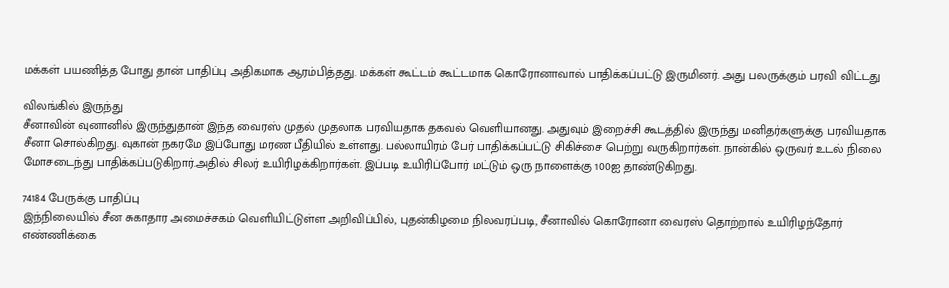மக்கள் பயணித்த போது தான் பாதிப்பு அதிகமாக ஆரம்பித்தது. மக்கள் கூட்டம் கூட்டமாக கொரோனாவால் பாதிக்கப்பட்டு இருமினர். அது பலருக்கும் பரவி விட்டது

விலங்கில் இருந்து
சீனாவின் வுனானில் இருந்துதான் இந்த வைரஸ் முதல் முதலாக பரவியதாக தகவல் வெளியானது. அதுவும் இறைச்சி கூடத்தில் இருந்து மனிதர்களுக்கு பரவியதாக சீனா சொல்கிறது. வுகான் நகரமே இப்போது மரண பீதியில் உள்ளது. பல்லாயிரம் பேர் பாதிக்கப்பட்டு சிகிச்சை பெற்று வருகிறார்கள். நான்கில் ஒருவர் உடல் நிலை மோசடைந்து பாதிக்கப்படுகிறார்.அதில் சிலர் உயிரிழக்கிறார்கள். இப்படி உயிரிப்போர் மட்டும் ஒரு நாளைக்கு 100ஐ தாண்டுகிறது.

74184 பேருக்கு பாதிப்பு
இந்நிலையில் சீன சுகாதார அமைச்சகம் வெளியிட்டுள்ள அறிவிப்பில், புதன்கிழமை நிலவரப்படி, சீனாவில் கொரோனா வைரஸ் தொற்றால் உயிரிழந்தோர் எண்ணிக்கை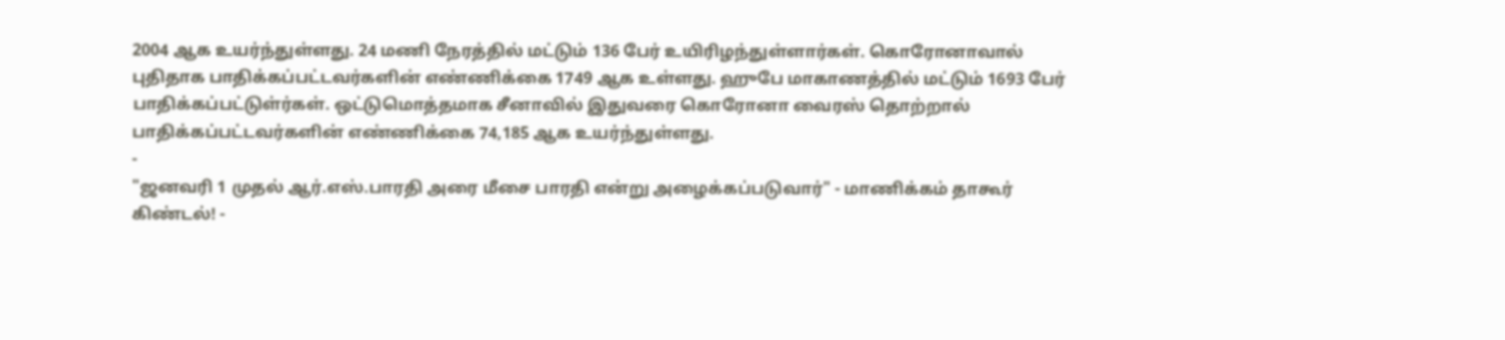2004 ஆக உயர்ந்துள்ளது. 24 மணி நேரத்தில் மட்டும் 136 பேர் உயிரிழந்துள்ளார்கள். கொரோனாவால் புதிதாக பாதிக்கப்பட்டவர்களின் எண்ணிக்கை 1749 ஆக உள்ளது. ஹுபே மாகாணத்தில் மட்டும் 1693 பேர் பாதிக்கப்பட்டுள்ர்கள். ஒட்டுமொத்தமாக சீனாவில் இதுவரை கொரோனா வைரஸ் தொற்றால் பாதிக்கப்பட்டவர்களின் எண்ணிக்கை 74,185 ஆக உயர்ந்துள்ளது.
-
"ஜனவரி 1 முதல் ஆர்.எஸ்.பாரதி அரை மீசை பாரதி என்று அழைக்கப்படுவார்" - மாணிக்கம் தாகூர் கிண்டல்! -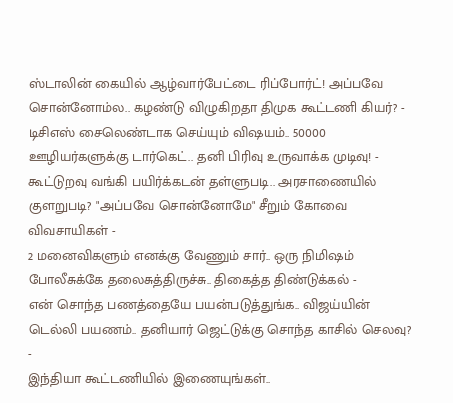ஸ்டாலின் கையில் ஆழ்வார்பேட்டை ரிப்போர்ட்! அப்பவே சொன்னோம்ல.. கழண்டு விழுகிறதா திமுக கூட்டணி கியர்? -
டிசிஎஸ் சைலெண்டாக செய்யும் விஷயம்.. 50000 ஊழியர்களுக்கு டார்கெட்.. தனி பிரிவு உருவாக்க முடிவு! -
கூட்டுறவு வங்கி பயிர்க்கடன் தள்ளுபடி.. அரசாணையில் குளறுபடி? "அப்பவே சொன்னோமே" சீறும் கோவை விவசாயிகள் -
2 மனைவிகளும் எனக்கு வேணும் சார்.. ஒரு நிமிஷம் போலீசுக்கே தலைசுத்திருச்சு.. திகைத்த திண்டுக்கல் -
என் சொந்த பணத்தையே பயன்படுத்துங்க.. விஜய்யின் டெல்லி பயணம்.. தனியார் ஜெட்டுக்கு சொந்த காசில் செலவு? -
இந்தியா கூட்டணியில் இணையுங்கள்..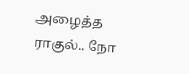அழைத்த ராகுல்.. நோ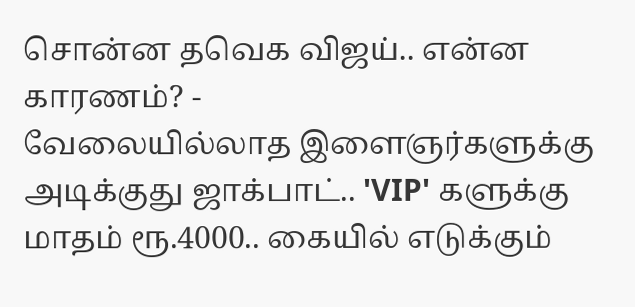சொன்ன தவெக விஜய்.. என்ன காரணம்? -
வேலையில்லாத இளைஞர்களுக்கு அடிக்குது ஜாக்பாட்.. 'VIP' களுக்கு மாதம் ரூ.4000.. கையில் எடுக்கும்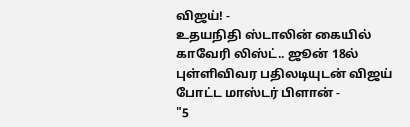விஜய்! -
உதயநிதி ஸ்டாலின் கையில் காவேரி லிஸ்ட்.. ஜூன் 18ல் புள்ளிவிவர பதிலடியுடன் விஜய் போட்ட மாஸ்டர் பிளான் -
"5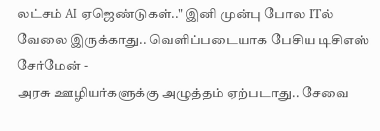லட்சம் AI ஏஜெண்டுகள்.." இனி முன்பு போல ITல் வேலை இருக்காது.. வெளிப்படையாக பேசிய டிசிஎஸ் சேர்மேன் -
அரசு ஊழியர்களுக்கு அழுத்தம் ஏற்படாது.. சேவை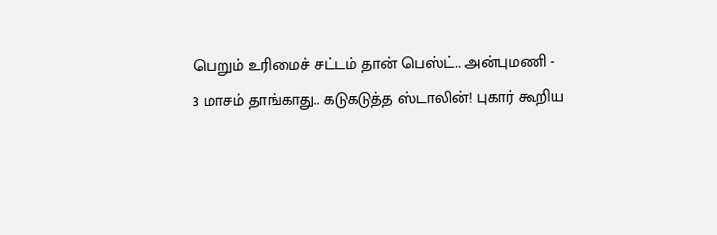பெறும் உரிமைச் சட்டம் தான் பெஸ்ட்.. அன்புமணி -
3 மாசம் தாங்காது.. கடுகடுத்த ஸ்டாலின்! புகார் கூறிய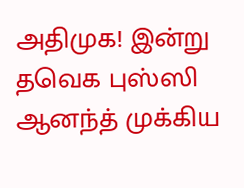அதிமுக! இன்று தவெக புஸ்ஸி ஆனந்த் முக்கிய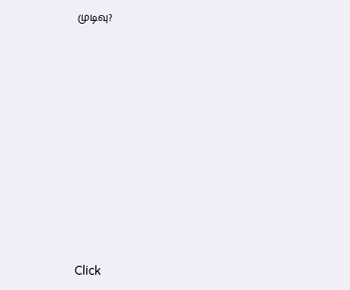முடிவு?












Click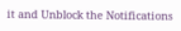it and Unblock the Notifications